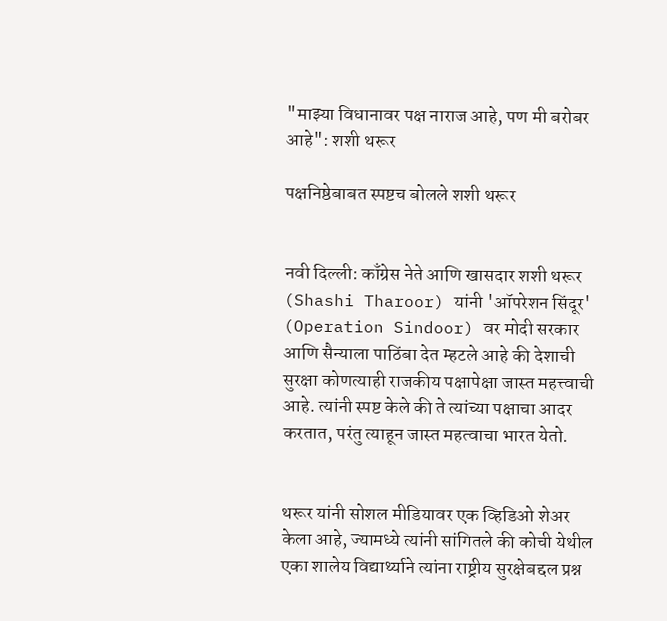"माझ्या विधानावर पक्ष नाराज आहे, पण मी बरोबर आहे": शशी थरूर

पक्षनिष्ठेबाबत स्पष्टच बोलले शशी थरूर


नवी दिल्ली: काँग्रेस नेते आणि खासदार शशी थरूर (Shashi Tharoor) यांनी 'ऑपरेशन सिंदूर' (Operation Sindoor) वर मोदी सरकार आणि सैन्याला पाठिंबा देत म्हटले आहे की देशाची सुरक्षा कोणत्याही राजकीय पक्षापेक्षा जास्त महत्त्वाची आहे. त्यांनी स्पष्ट केले की ते त्यांच्या पक्षाचा आदर करतात, परंतु त्याहून जास्त महत्वाचा भारत येतो.


थरूर यांनी सोशल मीडियावर एक व्हिडिओ शेअर केला आहे, ज्यामध्ये त्यांनी सांगितले की कोची येथील एका शालेय विद्यार्थ्याने त्यांना राष्ट्रीय सुरक्षेबद्दल प्रश्न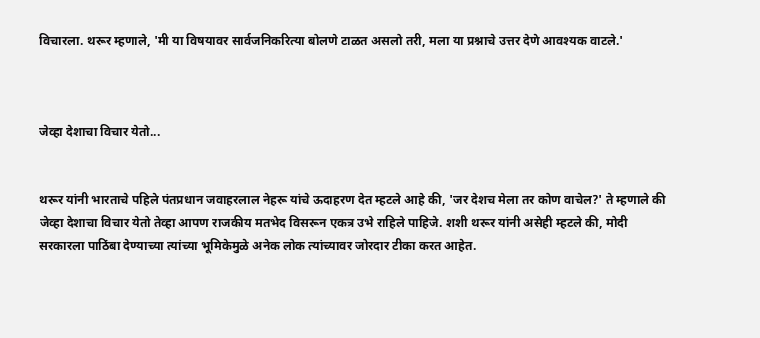विचारला. थरूर म्हणाले, 'मी या विषयावर सार्वजनिकरित्या बोलणे टाळत असलो तरी, मला या प्रश्नाचे उत्तर देणे आवश्यक वाटले.'



जेव्हा देशाचा विचार येतो...


थरूर यांनी भारताचे पहिले पंतप्रधान जवाहरलाल नेहरू यांचे ऊदाहरण देत म्हटले आहे की, 'जर देशच मेला तर कोण वाचेल?' ते म्हणाले की जेव्हा देशाचा विचार येतो तेव्हा आपण राजकीय मतभेद विसरून एकत्र उभे राहिले पाहिजे. शशी थरूर यांनी असेही म्हटले की, मोदी सरकारला पाठिंबा देण्याच्या त्यांच्या भूमिकेमुळे अनेक लोक त्यांच्यावर जोरदार टीका करत आहेत.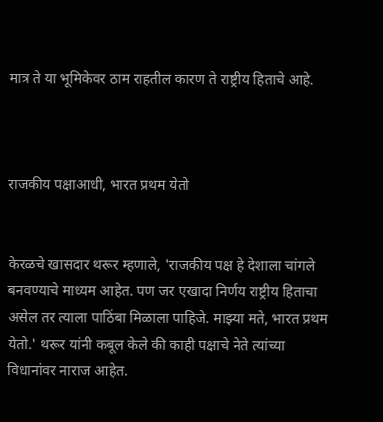मात्र ते या भूमिकेवर ठाम राहतील कारण ते राष्ट्रीय हिताचे आहे.



राजकीय पक्षाआधी, भारत प्रथम येतो


केरळचे खासदार थरूर म्हणाले, 'राजकीय पक्ष हे देशाला चांगले बनवण्याचे माध्यम आहेत. पण जर एखादा निर्णय राष्ट्रीय हिताचा असेल तर त्याला पाठिंबा मिळाला पाहिजे. माझ्या मते, भारत प्रथम येतो.' थरूर यांनी कबूल केले की काही पक्षाचे नेते त्यांच्या विधानांवर नाराज आहेत.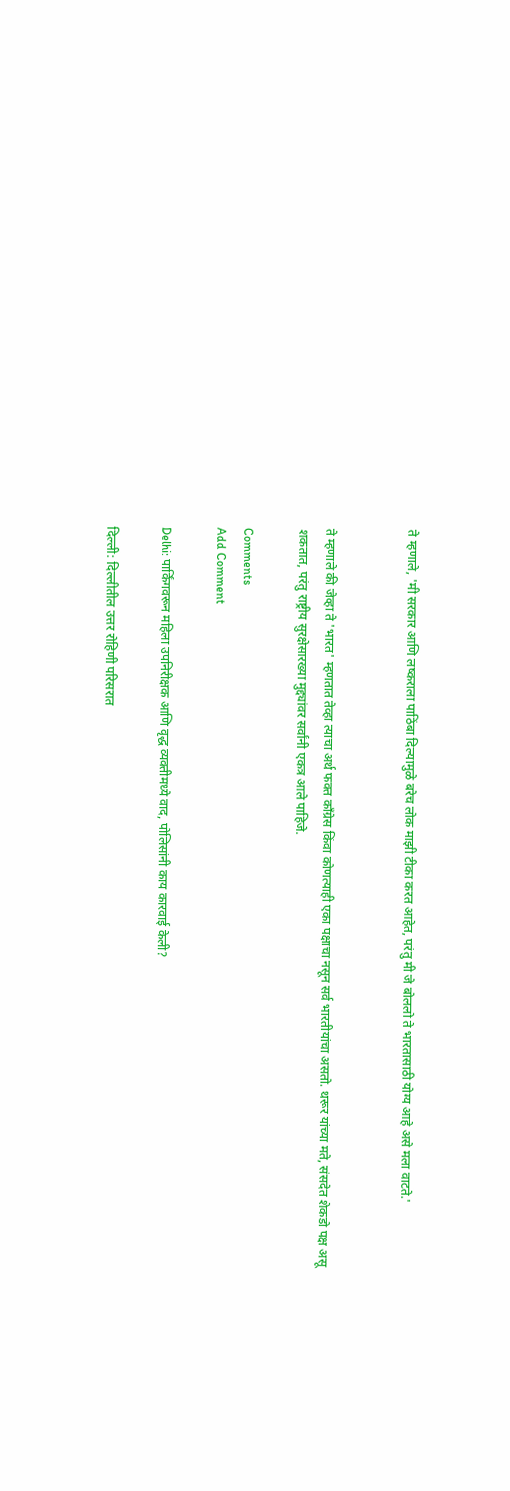ते म्हणाले, 'मी सरकार आणि लष्कराला पाठिंबा दिल्यामुळे बरेच लोक माझी टीका करत आहेत, परंतु मी जे बोललो ते भारतासाठी योग्य आहे असे मला वाटते.'


ते म्हणाले की जेव्हा ते 'भारत' म्हणतात तेव्हा त्याचा अर्थ फक्त काँग्रेस किंवा कोणत्याही एका पक्षाचा नसून सर्व भारतीयांचा असतो. थरूर यांच्या मते, संसदेत शेकडो पक्ष असू शकतात, परंतु राष्ट्रीय सुरक्षेसारख्या मुद्द्यांवर सर्वांनी एकत्र आले पाहिजे.

Comments
Add Comment

Delhi: पार्किंगवरून महिला उपनिरीक्षक आणि वृद्ध व्यक्तीमध्ये वाद, पोलिसांनी काय कारवाई केली?

दिल्ली: दिल्लीतील उत्तर रोहिणी परिसरात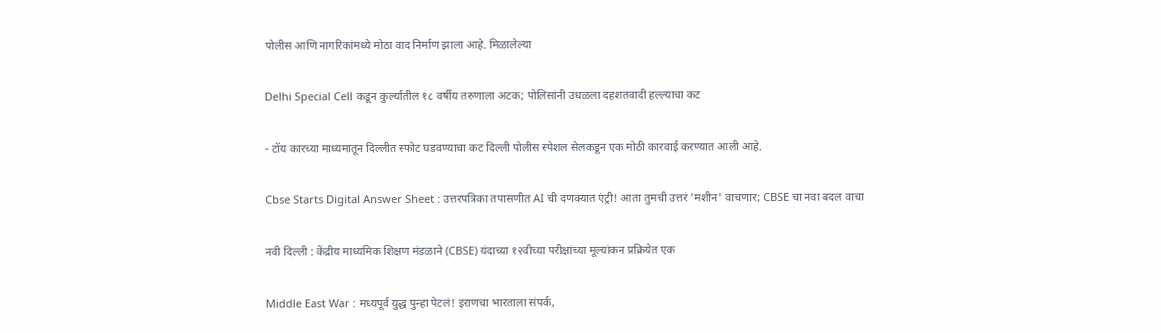पोलीस आणि नागरिकांमध्ये मोठा वाद निर्माण झाला आहे. मिळालेल्या

Delhi Special Cell कडून कुर्ल्यातील १८ वर्षीय तरुणाला अटक; पोलिसांनी उधळला दहशतवादी हल्ल्याचा कट

- टॉय कारच्या माध्यमातून दिल्लीत स्फोट घडवण्याचा कट दिल्ली पोलीस स्पेशल सेलकडून एक मोठी कारवाई करण्यात आली आहे.

Cbse Starts Digital Answer Sheet : उत्तरपत्रिका तपासणीत AI ची दणक्यात एंट्री! आता तुमची उत्तरं 'मशीन' वाचणार; CBSE चा नवा बदल वाचा

नवी दिल्ली : केंद्रीय माध्यमिक शिक्षण मंडळाने (CBSE) यंदाच्या १२वीच्या परीक्षांच्या मूल्यांकन प्रक्रियेत एक

Middle East War : मध्यपूर्व युद्ध पुन्हा पेटलं! इराणचा भारताला संपर्क,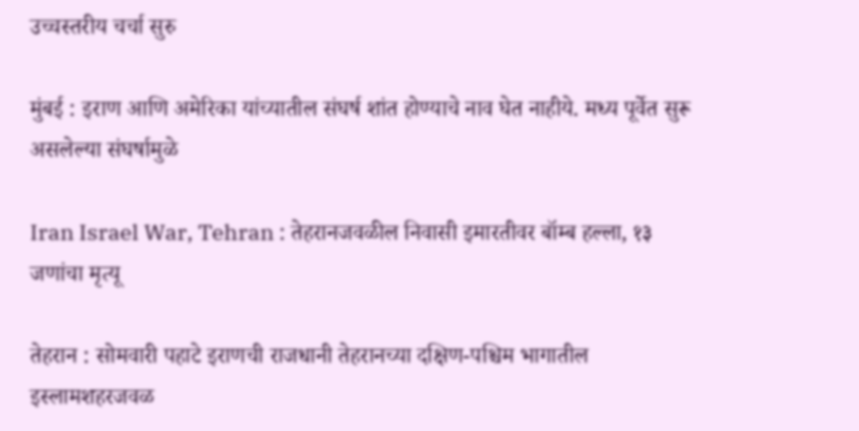उच्चस्तरीय चर्चा सुरु

मुंबई : इराण आणि अमेरिका यांच्यातील संघर्ष शांत होण्याचे नाव घेत नाहीये. मध्य पूर्वेत सुरू असलेल्या संघर्षामुळे

Iran Israel War, Tehran : तेहरानजवळील निवासी इमारतीवर बॉम्ब हल्ला, १३ जणांचा मृत्यू

तेहरान : सोमवारी पहाटे इराणची राजधानी तेहरानच्या दक्षिण-पश्चिम भागातील इस्लामशहरजवळ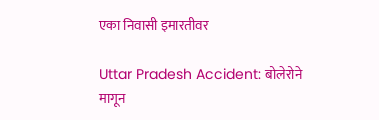एका निवासी इमारतीवर

Uttar Pradesh Accident: बोलेरोने मागून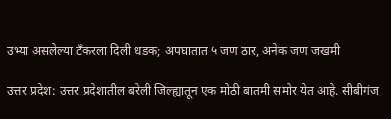उभ्या असलेल्या टँकरला दिली धडक; अपघातात ५ जण ठार, अनेक जण जखमी

उत्तर प्रदेश: उत्तर प्रदेशातील बरेली जिल्ह्यातून एक मोठी बातमी समोर येत आहे. सीबीगंज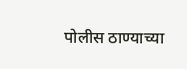पोलीस ठाण्याच्या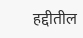हद्दीतील